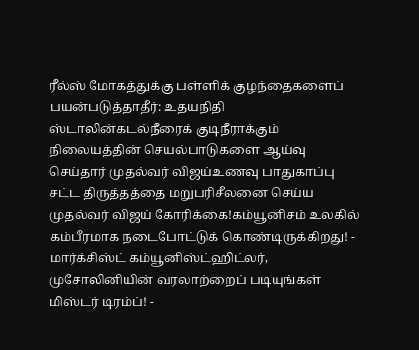ரீல்ஸ் மோகத்துக்கு பள்ளிக் குழந்தைகளைப் பயன்படுத்தாதீர்: உதயநிதி ஸ்டாலின்கடல்நீரைக் குடிநீராக்கும் நிலையத்தின் செயல்பாடுகளை ஆய்வு செய்தார் முதல்வர் விஜய்உணவு பாதுகாப்பு சட்ட திருத்தத்தை மறுபரிசீலனை செய்ய முதல்வர் விஜய் கோரிக்கை!கம்யூனிசம் உலகில் கம்பீரமாக நடைபோட்டுக் கொண்டிருக்கிறது! - மார்க்சிஸ்ட் கம்யூனிஸ்ட்ஹிட்லர், முசோலினியின் வரலாற்றைப் படியுங்கள் மிஸ்டர் டிரம்ப்! -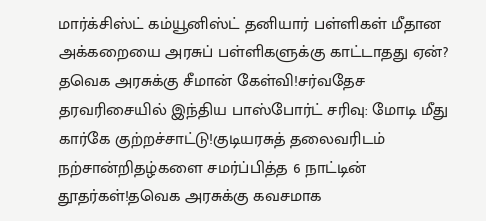மார்க்சிஸ்ட் கம்யூனிஸ்ட் தனியார் பள்ளிகள் மீதான அக்கறையை அரசுப் பள்ளிகளுக்கு காட்டாதது ஏன்? தவெக அரசுக்கு சீமான் கேள்வி!சர்வதேச தரவரிசையில் இந்திய பாஸ்போர்ட் சரிவு: மோடி மீது கார்கே குற்றச்சாட்டு!குடியரசுத் தலைவரிடம் நற்சான்றிதழ்களை சமர்ப்பித்த 6 நாட்டின் தூதர்கள்!தவெக அரசுக்கு கவசமாக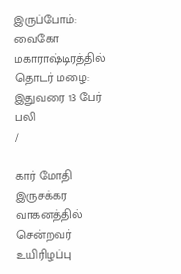இருப்போம்: வைகோ மகாராஷ்டிரத்தில் தொடர் மழை: இதுவரை 13 பேர் பலி
/

கார் மோதி இருசக்கர வாகனத்தில் சென்றவர் உயிரிழப்பு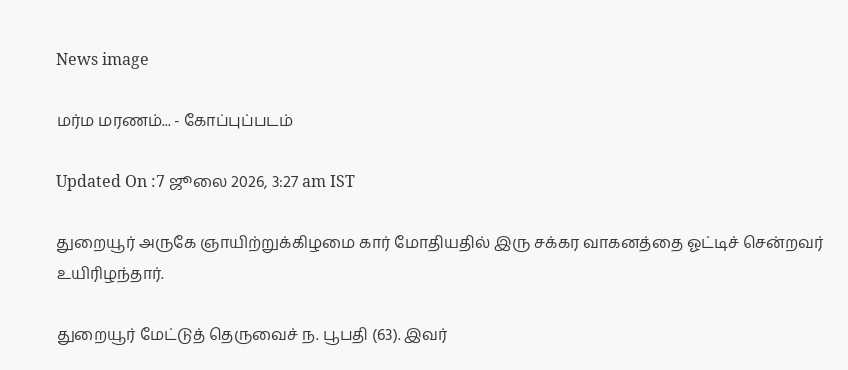News image

மர்ம மரணம்... - கோப்புப்படம்

Updated On :7 ஜூலை 2026, 3:27 am IST

துறையூர் அருகே ஞாயிற்றுக்கிழமை கார் மோதியதில் இரு சக்கர வாகனத்தை ஓட்டிச் சென்றவர் உயிரிழந்தார்.

துறையூர் மேட்டுத் தெருவைச் ந. பூபதி (63). இவர்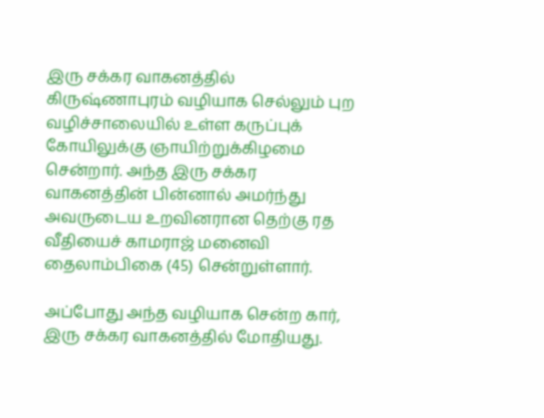இரு சக்கர வாகனத்தில் கிருஷ்ணாபுரம் வழியாக செல்லும் புற வழிச்சாலையில் உள்ள கருப்புக் கோயிலுக்கு ஞாயிற்றுக்கிழமை சென்றார். அந்த இரு சக்கர வாகனத்தின் பின்னால் அமர்ந்து அவருடைய உறவினரான தெற்கு ரத வீதியைச் காமராஜ் மனைவி தைலாம்பிகை (45) சென்றுள்ளார்.

அப்போது அந்த வழியாக சென்ற கார், இரு சக்கர வாகனத்தில் மோதியது.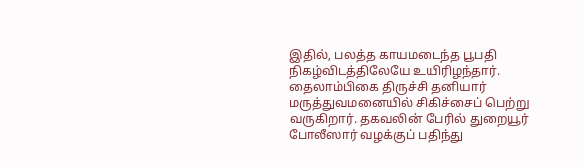இதில், பலத்த காயமடைந்த பூபதி நிகழ்விடத்திலேயே உயிரிழந்தார். தைலாம்பிகை திருச்சி தனியார் மருத்துவமனையில் சிகிச்சைப் பெற்று வருகிறார். தகவலின் பேரில் துறையூர் போலீஸார் வழக்குப் பதிந்து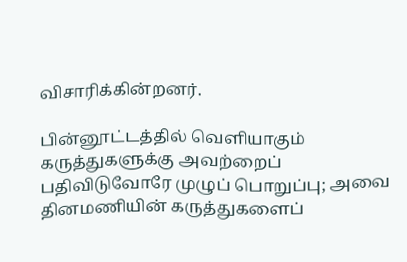விசாரிக்கின்றனர்.

பின்னூட்டத்தில் வெளியாகும் கருத்துகளுக்கு அவற்றைப் பதிவிடுவோரே முழுப் பொறுப்பு; அவை தினமணியின் கருத்துகளைப்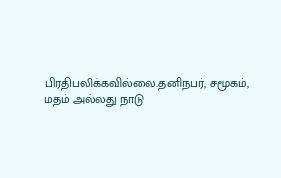பிரதிபலிக்கவில்லை.தனிநபர், சமூகம், மதம் அல்லது நாடு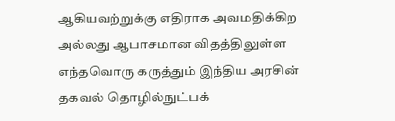ஆகியவற்றுக்கு எதிராக அவமதிக்கிற அல்லது ஆபாசமான விதத்திலுள்ள எந்தவொரு கருத்தும் இந்திய அரசின் தகவல் தொழில்நுட்பக்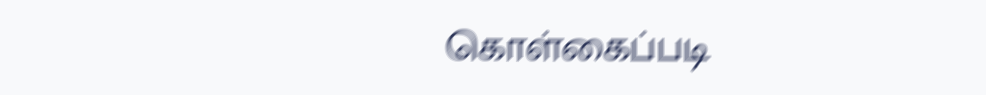கொள்கைப்படி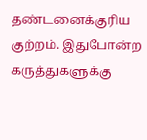தண்டனைக்குரிய குற்றம். இதுபோன்ற கருத்துகளுக்கு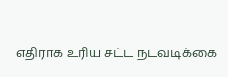எதிராக உரிய சட்ட நடவடிக்கை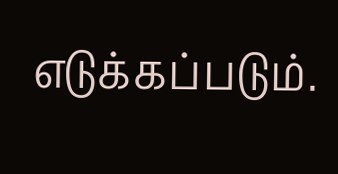எடுக்கப்படும்.